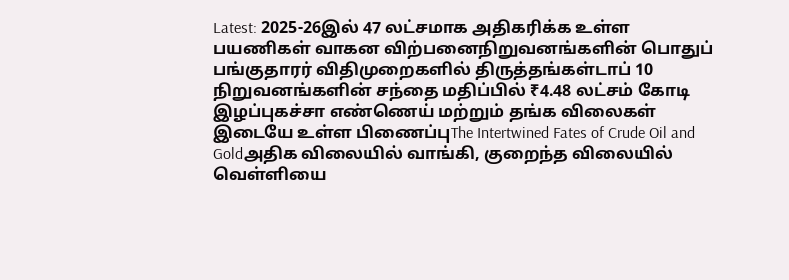Latest: 2025-26இல் 47 லட்சமாக அதிகரிக்க உள்ள பயணிகள் வாகன விற்பனைநிறுவனங்களின் பொதுப் பங்குதாரர் விதிமுறைகளில் திருத்தங்கள்டாப் 10 நிறுவனங்களின் சந்தை மதிப்பில் ₹4.48 லட்சம் கோடி இழப்புகச்சா எண்ணெய் மற்றும் தங்க விலைகள் இடையே உள்ள பிணைப்புThe Intertwined Fates of Crude Oil and Goldஅதிக விலையில் வாங்கி, குறைந்த விலையில் வெள்ளியை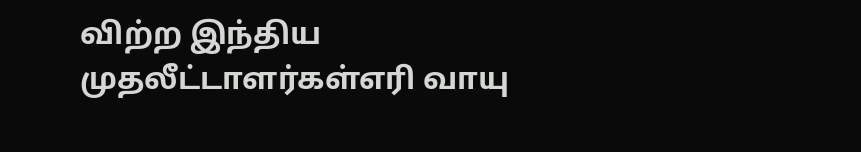விற்ற இந்திய முதலீட்டாளர்கள்எரி வாயு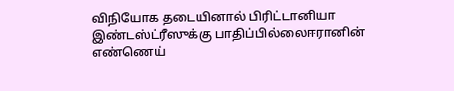விநியோக தடையினால் பிரிட்டானியா இண்டஸ்ட்ரீஸுக்கு பாதிப்பில்லைஈரானின் எண்ணெய்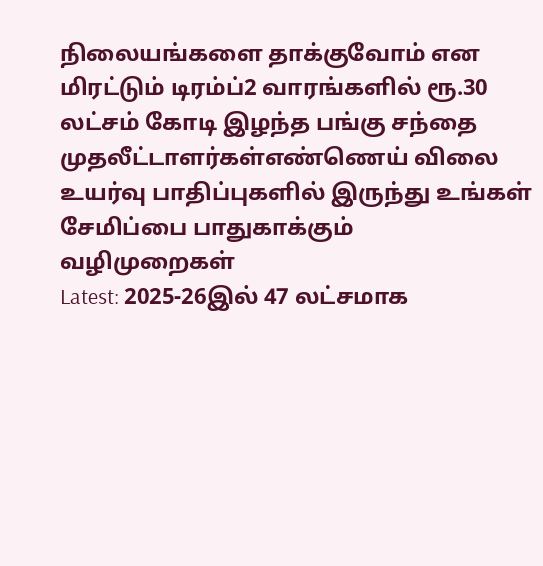நிலையங்களை தாக்குவோம் என மிரட்டும் டிரம்ப்2 வாரங்களில் ரூ.30 லட்சம் கோடி இழந்த பங்கு சந்தை முதலீட்டாளர்கள்எண்ணெய் விலை உயர்வு பாதிப்புகளில் இருந்து உங்கள் சேமிப்பை பாதுகாக்கும் வழிமுறைகள்
Latest: 2025-26இல் 47 லட்சமாக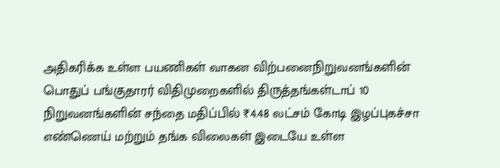அதிகரிக்க உள்ள பயணிகள் வாகன விற்பனைநிறுவனங்களின் பொதுப் பங்குதாரர் விதிமுறைகளில் திருத்தங்கள்டாப் 10 நிறுவனங்களின் சந்தை மதிப்பில் ₹4.48 லட்சம் கோடி இழப்புகச்சா எண்ணெய் மற்றும் தங்க விலைகள் இடையே உள்ள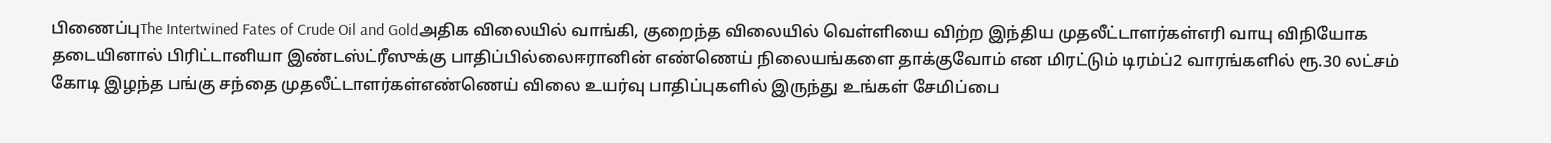பிணைப்புThe Intertwined Fates of Crude Oil and Goldஅதிக விலையில் வாங்கி, குறைந்த விலையில் வெள்ளியை விற்ற இந்திய முதலீட்டாளர்கள்எரி வாயு விநியோக தடையினால் பிரிட்டானியா இண்டஸ்ட்ரீஸுக்கு பாதிப்பில்லைஈரானின் எண்ணெய் நிலையங்களை தாக்குவோம் என மிரட்டும் டிரம்ப்2 வாரங்களில் ரூ.30 லட்சம் கோடி இழந்த பங்கு சந்தை முதலீட்டாளர்கள்எண்ணெய் விலை உயர்வு பாதிப்புகளில் இருந்து உங்கள் சேமிப்பை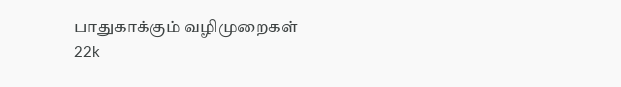பாதுகாக்கும் வழிமுறைகள்
22k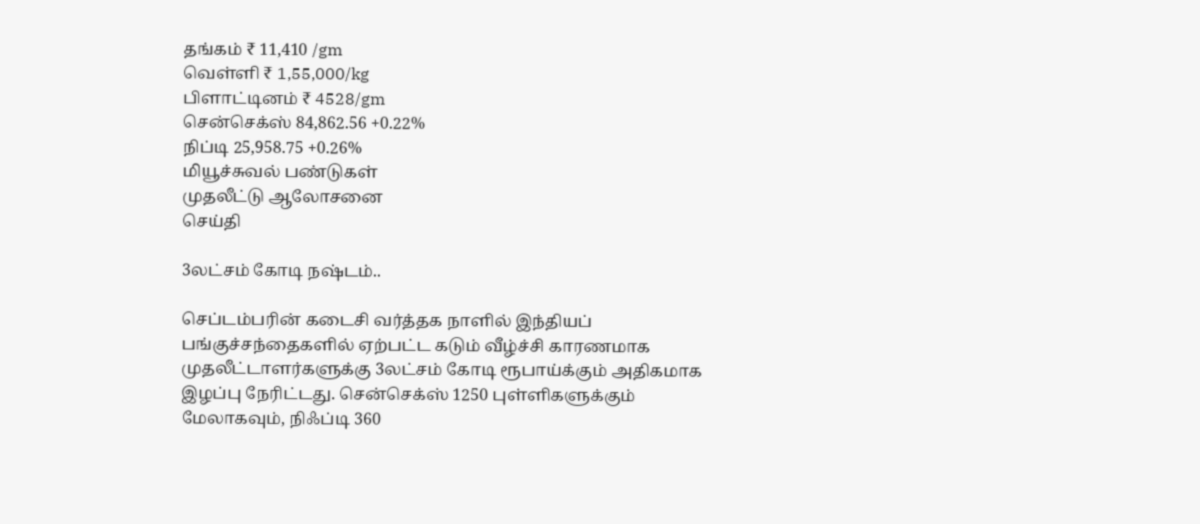தங்கம் ₹ 11,410 /gm
வெள்ளி ₹ 1,55,000/kg
பிளாட்டினம் ₹ 4528/gm
சென்செக்ஸ் 84,862.56 +0.22%
நிப்டி 25,958.75 +0.26%
மியூச்சுவல் பண்டுகள்
முதலீட்டு ஆலோசனை
செய்தி

3லட்சம் கோடி நஷ்டம்..

செப்டம்பரின் கடைசி வர்த்தக நாளில் இந்தியப் பங்குச்சந்தைகளில் ஏற்பட்ட கடும் வீழ்ச்சி காரணமாக முதலீட்டாளர்களுக்கு 3லட்சம் கோடி ரூபாய்க்கும் அதிகமாக இழப்பு நேரிட்டது. சென்செக்ஸ் 1250 புள்ளிகளுக்கும் மேலாகவும், நிஃப்டி 360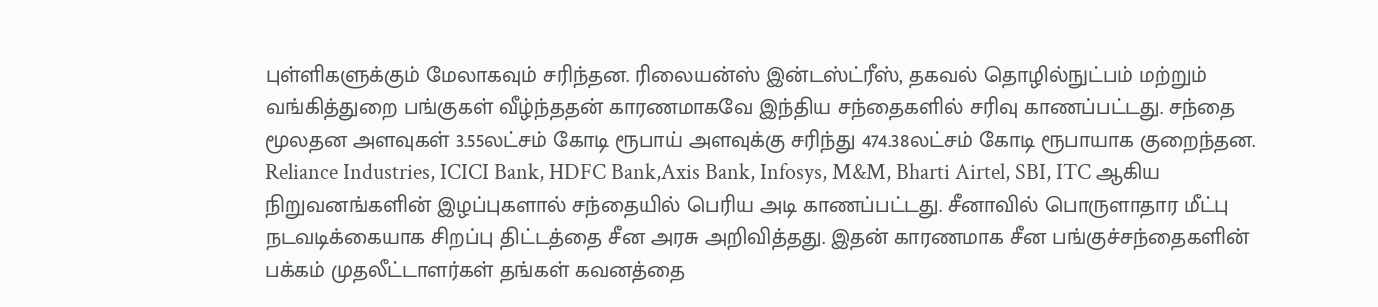புள்ளிகளுக்கும் மேலாகவும் சரிந்தன. ரிலையன்ஸ் இன்டஸ்ட்ரீஸ், தகவல் தொழில்நுட்பம் மற்றும் வங்கித்துறை பங்குகள் வீழ்ந்ததன் காரணமாகவே இந்திய சந்தைகளில் சரிவு காணப்பட்டது. சந்தை மூலதன அளவுகள் 3.55லட்சம் கோடி ரூபாய் அளவுக்கு சரிந்து 474.38லட்சம் கோடி ரூபாயாக குறைந்தன. Reliance Industries, ICICI Bank, HDFC Bank,Axis Bank, Infosys, M&M, Bharti Airtel, SBI, ITC ஆகிய நிறுவனங்களின் இழப்புகளால் சந்தையில் பெரிய அடி காணப்பட்டது. சீனாவில் பொருளாதார மீட்பு நடவடிக்கையாக சிறப்பு திட்டத்தை சீன அரசு அறிவித்தது. இதன் காரணமாக சீன பங்குச்சந்தைகளின் பக்கம் முதலீட்டாளர்கள் தங்கள் கவனத்தை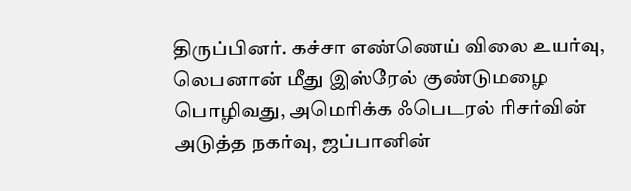திருப்பினர். கச்சா எண்ணெய் விலை உயர்வு, லெபனான் மீது இஸ்ரேல் குண்டுமழை பொழிவது, அமெரிக்க ஃபெடரல் ரிசர்வின் அடுத்த நகர்வு, ஜப்பானின்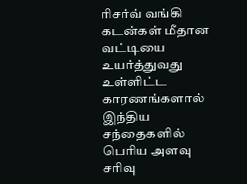ரிசர்வ் வங்கி கடன்கள் மீதான வட்டியை உயர்த்துவது உள்ளிட்ட காரணங்களால் இந்திய சந்தைகளில் பெரிய அளவு சரிவு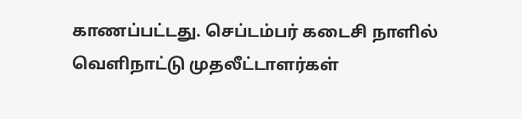காணப்பட்டது. செப்டம்பர் கடைசி நாளில் வெளிநாட்டு முதலீட்டாளர்கள்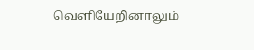வெளியேறினாலும்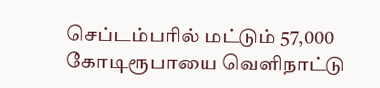செப்டம்பரில் மட்டும் 57,000 கோடிரூபாயை வெளிநாட்டு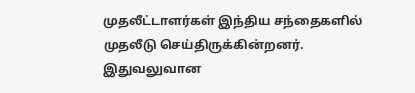முதலீட்டாளர்கள் இந்திய சந்தைகளில் முதலீடு செய்திருக்கின்றனர். இதுவலுவான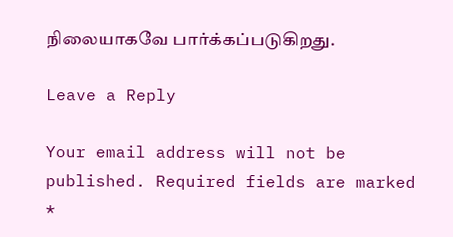நிலையாகவே பார்க்கப்படுகிறது.

Leave a Reply

Your email address will not be published. Required fields are marked *